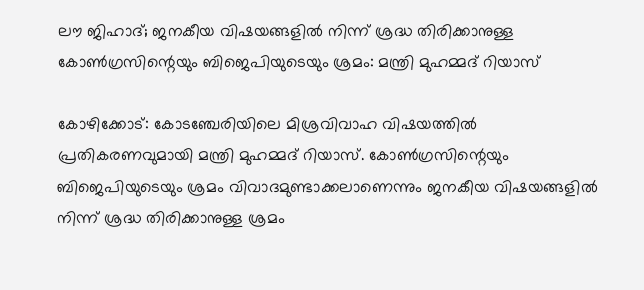ലൗ ജിഹാദ്; ജനകീയ വിഷയങ്ങളില്‍ നിന്ന് ശ്രദ്ധ തിരിക്കാനുള്ള കോണ്‍ഗ്രസിന്റെയും ബിജെപിയുടെയും ശ്രമം: മന്ത്രി മുഹമ്മദ് റിയാസ്‌

കോഴിക്കോട്: കോടഞ്ചേരിയിലെ മിശ്രവിവാഹ വിഷയത്തില്‍ പ്രതികരണവുമായി മന്ത്രി മുഹമ്മദ് റിയാസ്. കോണ്‍ഗ്രസിന്റെയും ബിജെപിയുടെയും ശ്രമം വിവാദമുണ്ടാക്കലാണെന്നും ജനകീയ വിഷയങ്ങളില്‍ നിന്ന് ശ്രദ്ധ തിരിക്കാനുള്ള ശ്രമം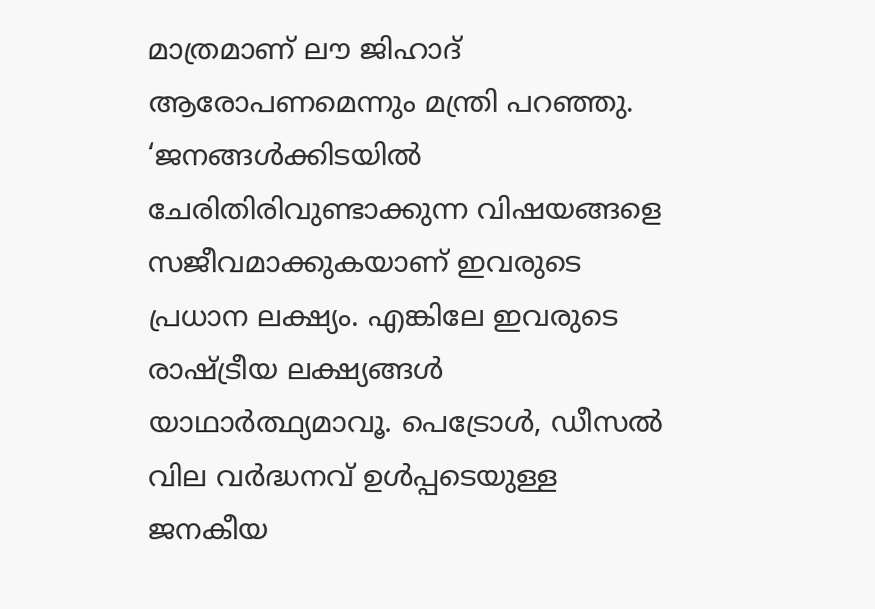മാത്രമാണ് ലൗ ജിഹാദ് ആരോപണമെന്നും മന്ത്രി പറഞ്ഞു. ‘ജനങ്ങള്‍ക്കിടയില്‍ ചേരിതിരിവുണ്ടാക്കുന്ന വിഷയങ്ങളെ സജീവമാക്കുകയാണ് ഇവരുടെ പ്രധാന ലക്ഷ്യം. എങ്കിലേ ഇവരുടെ രാഷ്ട്രീയ ലക്ഷ്യങ്ങള്‍ യാഥാര്‍ത്ഥ്യമാവൂ. പെട്രോള്‍, ഡീസല്‍ വില വര്‍ദ്ധനവ് ഉള്‍പ്പടെയുള്ള ജനകീയ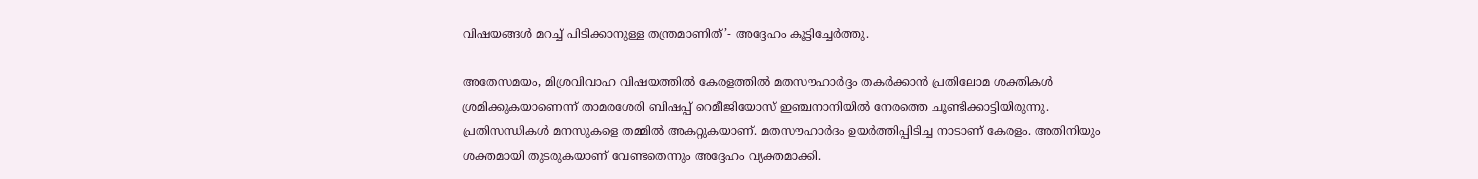വിഷയങ്ങള്‍ മറച്ച് പിടിക്കാനുള്ള തന്ത്രമാണിത്’- അദ്ദേഹം കൂട്ടിച്ചേര്‍ത്തു.

അതേസമയം, മിശ്രവിവാഹ വിഷയത്തില്‍ കേരളത്തില്‍ മതസൗഹാര്‍ദ്ദം തകര്‍ക്കാന്‍ പ്രതിലോമ ശക്തികള്‍ ശ്രമിക്കുകയാണെന്ന് താമരശേരി ബിഷപ്പ് റെമീജിയോസ് ഇഞ്ചനാനിയില്‍ നേരത്തെ ചൂണ്ടിക്കാട്ടിയിരുന്നു. പ്രതിസന്ധികള്‍ മനസുകളെ തമ്മില്‍ അകറ്റുകയാണ്. മതസൗഹാര്‍ദം ഉയര്‍ത്തിപ്പിടിച്ച നാടാണ് കേരളം. അതിനിയും ശക്തമായി തുടരുകയാണ് വേണ്ടതെന്നും അദ്ദേഹം വ്യക്തമാക്കി.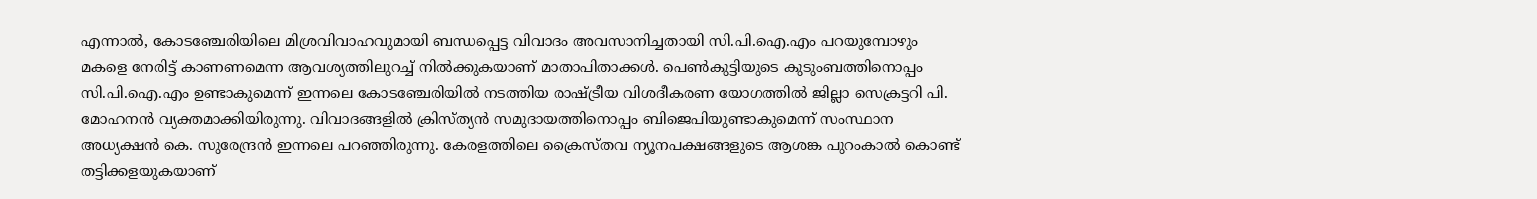എന്നാല്‍, കോടഞ്ചേരിയിലെ മിശ്രവിവാഹവുമായി ബന്ധപ്പെട്ട വിവാദം അവസാനിച്ചതായി സി.പി.ഐ.എം പറയുമ്പോഴും മകളെ നേരിട്ട് കാണണമെന്ന ആവശ്യത്തിലുറച്ച് നില്‍ക്കുകയാണ് മാതാപിതാക്കള്‍. പെണ്‍കുട്ടിയുടെ കുടുംബത്തിനൊപ്പം സി.പി.ഐ.എം ഉണ്ടാകുമെന്ന് ഇന്നലെ കോടഞ്ചേരിയില്‍ നടത്തിയ രാഷ്ട്രീയ വിശദീകരണ യോഗത്തില്‍ ജില്ലാ സെക്രട്ടറി പി. മോഹനന്‍ വ്യക്തമാക്കിയിരുന്നു. വിവാദങ്ങളില്‍ ക്രിസ്ത്യന്‍ സമുദായത്തിനൊപ്പം ബിജെപിയുണ്ടാകുമെന്ന് സംസ്ഥാന അധ്യക്ഷന്‍ കെ. സുരേന്ദ്രന്‍ ഇന്നലെ പറഞ്ഞിരുന്നു. കേരളത്തിലെ ക്രൈസ്തവ ന്യൂനപക്ഷങ്ങളുടെ ആശങ്ക പുറംകാല്‍ കൊണ്ട് തട്ടിക്കളയുകയാണ്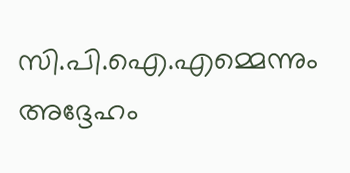സി.പി.ഐ.എമ്മെന്നും അദ്ദേഹം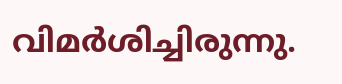വിമര്‍ശിച്ചിരുന്നു.